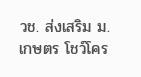วช. ส่งเสริม ม.เกษตร โชว์โคร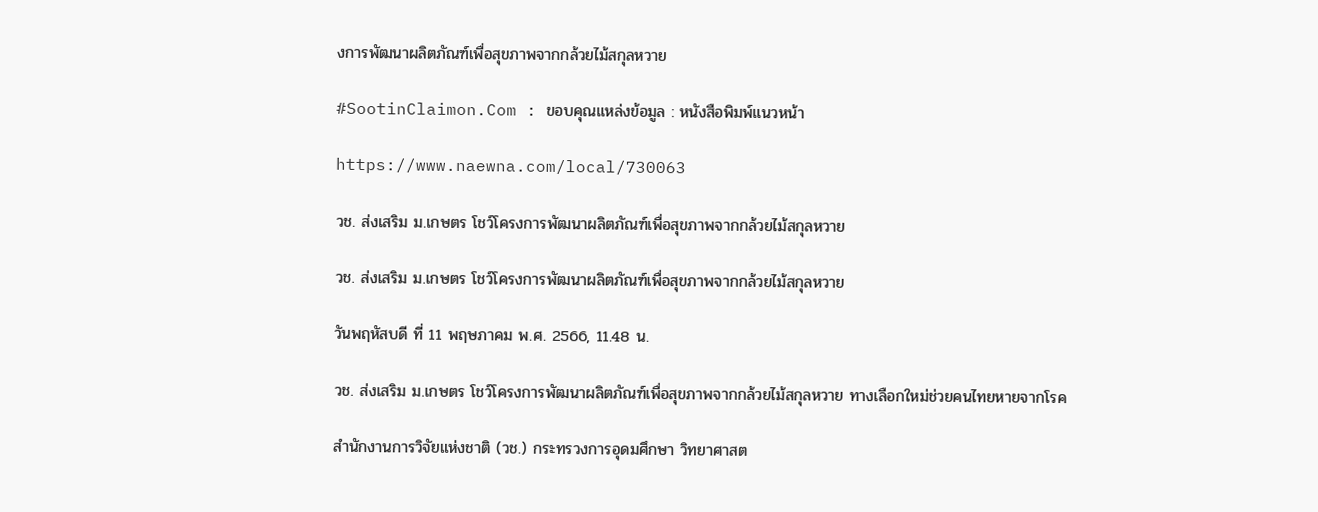งการพัฒนาผลิตภัณฑ์เพื่อสุขภาพจากกล้วยไม้สกุลหวาย

#SootinClaimon.Com : ขอบคุณแหล่งข้อมูล : หนังสือพิมพ์แนวหน้า

https://www.naewna.com/local/730063

วช. ส่งเสริม ม.เกษตร โชว์โครงการพัฒนาผลิตภัณฑ์เพื่อสุขภาพจากกล้วยไม้สกุลหวาย

วช. ส่งเสริม ม.เกษตร โชว์โครงการพัฒนาผลิตภัณฑ์เพื่อสุขภาพจากกล้วยไม้สกุลหวาย

วันพฤหัสบดี ที่ 11 พฤษภาคม พ.ศ. 2566, 11.48 น.

วช. ส่งเสริม ม.เกษตร โชว์โครงการพัฒนาผลิตภัณฑ์เพื่อสุขภาพจากกล้วยไม้สกุลหวาย ทางเลือกใหม่ช่วยคนไทยหายจากโรค

สำนักงานการวิจัยแห่งชาติ (วช.) กระทรวงการอุดมศึกษา วิทยาศาสต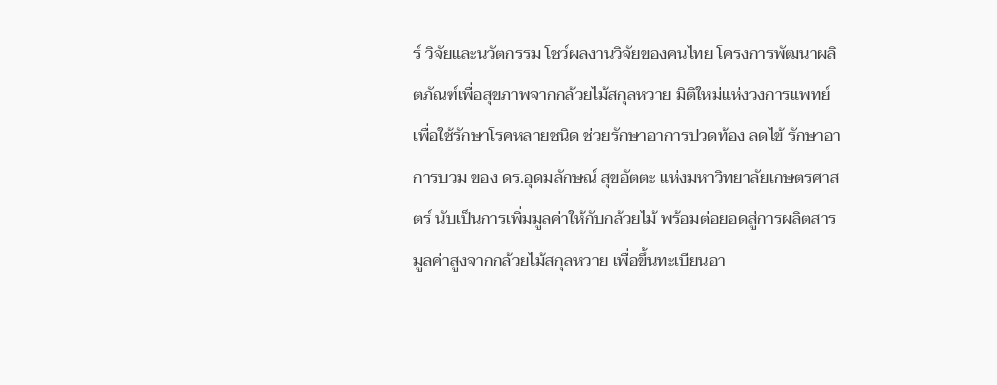ร์ วิจัยและนวัตกรรม โชว์ผลงานวิจัยของคนไทย โครงการพัฒนาผลิตภัณฑ์เพื่อสุขภาพจากกล้วยไม้สกุลหวาย มิติใหม่แห่งวงการแพทย์เพื่อใช้รักษาโรคหลายชนิด ช่วยรักษาอาการปวดท้อง ลดไข้ รักษาอาการบวม ของ ดร.อุดมลักษณ์ สุขอัตตะ แห่งมหาวิทยาลัยเกษตรศาสตร์ นับเป็นการเพิ่มมูลค่าให้กับกล้วยไม้ พร้อมต่อยอดสู่การผลิตสารมูลค่าสูงจากกล้วยไม้สกุลหวาย เพื่อขึ้นทะเบียนอา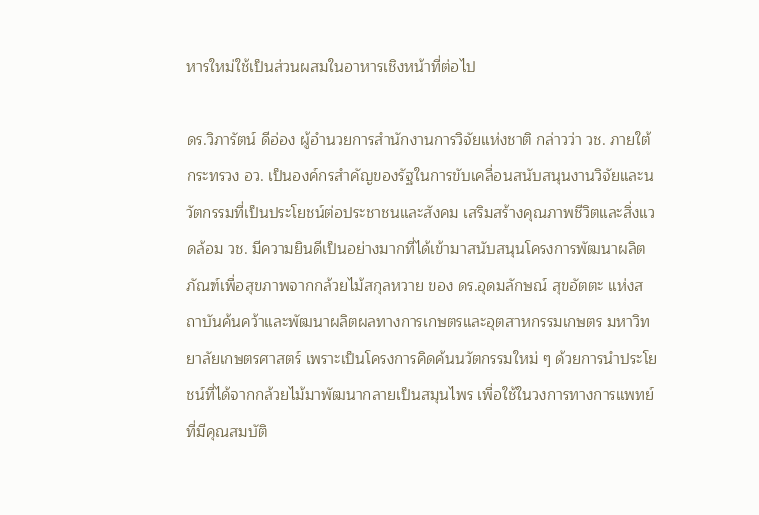หารใหม่ใช้เป็นส่วนผสมในอาหารเชิงหน้าที่ต่อไป

ดร.วิภารัตน์ ดีอ่อง ผู้อำนวยการสำนักงานการวิจัยแห่งชาติ กล่าวว่า วช. ภายใต้กระทรวง อว. เป็นองค์กรสำคัญของรัฐในการขับเคลื่อนสนับสนุนงานวิจัยและนวัตกรรมที่เป็นประโยชน์ต่อประชาชนและสังคม เสริมสร้างคุณภาพชีวิตและสิ่งแวดล้อม วช. มีความยินดีเป็นอย่างมากที่ได้เข้ามาสนับสนุนโครงการพัฒนาผลิตภัณฑ์เพื่อสุขภาพจากกล้วยไม้สกุลหวาย ของ ดร.อุดมลักษณ์ สุขอัตตะ แห่งสถาบันค้นคว้าและพัฒนาผลิตผลทางการเกษตรและอุตสาหกรรมเกษตร มหาวิทยาลัยเกษตรศาสตร์ เพราะเป็นโครงการคิดค้นนวัตกรรมใหม่ ๆ ด้วยการนำประโยชน์ที่ได้จากกล้วยไม้มาพัฒนากลายเป็นสมุนไพร เพื่อใช้ในวงการทางการแพทย์ที่มีคุณสมบัติ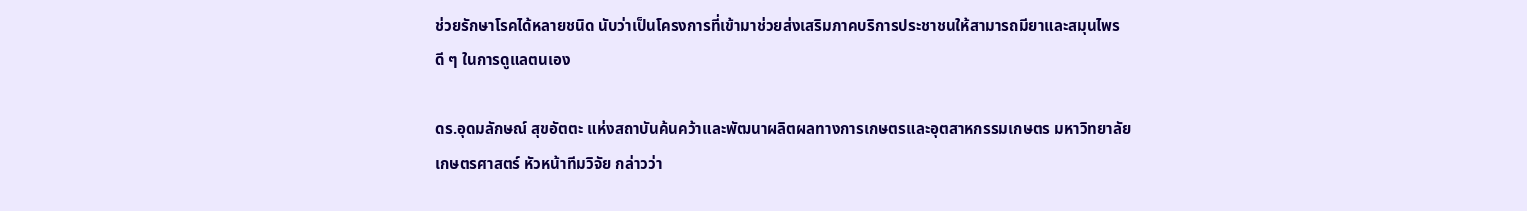ช่วยรักษาโรคได้หลายชนิด นับว่าเป็นโครงการที่เข้ามาช่วยส่งเสริมภาคบริการประชาชนให้สามารถมียาและสมุนไพรดี ๆ ในการดูแลตนเอง

ดร.อุดมลักษณ์ สุขอัตตะ แห่งสถาบันค้นคว้าและพัฒนาผลิตผลทางการเกษตรและอุตสาหกรรมเกษตร มหาวิทยาลัยเกษตรศาสตร์ หัวหน้าทีมวิจัย กล่าวว่า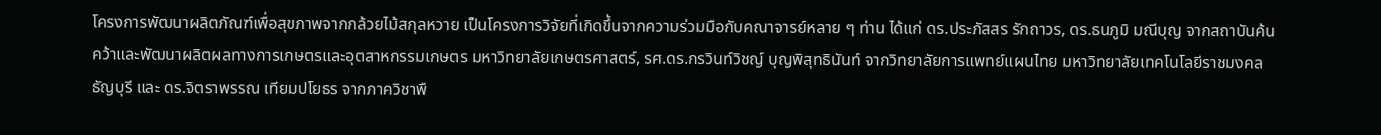โครงการพัฒนาผลิตภัณฑ์เพื่อสุขภาพจากกล้วยไม้สกุลหวาย เป็นโครงการวิจัยที่เกิดขึ้นจากความร่วมมือกับคณาจารย์หลาย ๆ ท่าน ได้แก่ ดร.ประภัสสร รักถาวร, ดร.ธนภูมิ มณีบุญ จากสถาบันค้นคว้าและพัฒนาผลิตผลทางการเกษตรและอุตสาหกรรมเกษตร มหาวิทยาลัยเกษตรศาสตร์, รศ.ดร.กรวินท์วิชญ์ บุญพิสุทธินันท์ จากวิทยาลัยการแพทย์แผนไทย มหาวิทยาลัยเทคโนโลยีราชมงคลธัญบุรี และ ดร.จิตราพรรณ เทียมปโยธร จากภาควิชาพื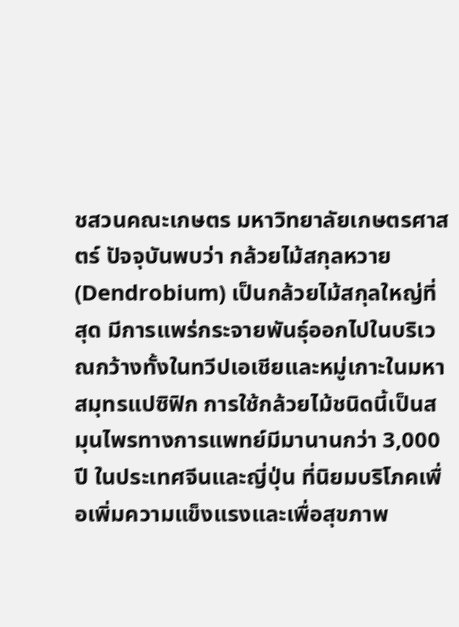ชสวนคณะเกษตร มหาวิทยาลัยเกษตรศาสตร์ ปัจจุบันพบว่า กล้วยไม้สกุลหวาย (Dendrobium) เป็นกล้วยไม้สกุลใหญ่ที่สุด มีการแพร่กระจายพันธุ์ออกไปในบริเวณกว้างทั้งในทวีปเอเชียและหมู่เกาะในมหาสมุทรแปซิฟิก การใช้กล้วยไม้ชนิดนี้เป็นสมุนไพรทางการแพทย์มีมานานกว่า 3,000 ปี ในประเทศจีนและญี่ปุ่น ที่นิยมบริโภคเพื่อเพิ่มความแข็งแรงและเพื่อสุขภาพ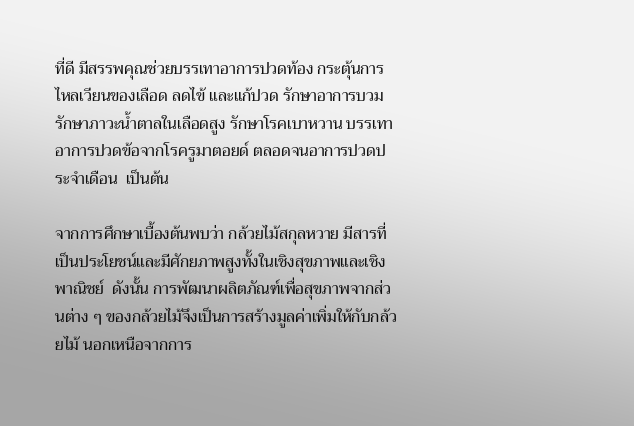ที่ดี มีสรรพคุณช่วยบรรเทาอาการปวดท้อง กระตุ้นการไหลเวียนของเลือด ลดไข้ และแก้ปวด รักษาอาการบวม รักษาภาวะน้ำตาลในเลือดสูง รักษาโรคเบาหวาน บรรเทาอาการปวดข้อจากโรครูมาตอยด์ ตลอดจนอาการปวดประจำเดือน  เป็นต้น

จากการศึกษาเบื้องต้นพบว่า กล้วยไม้สกุลหวาย มีสารที่เป็นประโยชน์และมีศักยภาพสูงทั้งในเชิงสุขภาพและเชิงพาณิชย์  ดังนั้น การพัฒนาผลิตภัณฑ์เพื่อสุขภาพจากส่วนต่าง ๆ ของกล้วยไม้จึงเป็นการสร้างมูลค่าเพิ่มให้กับกล้วยไม้ นอกเหนือจากการ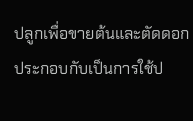ปลูกเพื่อขายต้นและตัดดอก ประกอบกับเป็นการใช้ป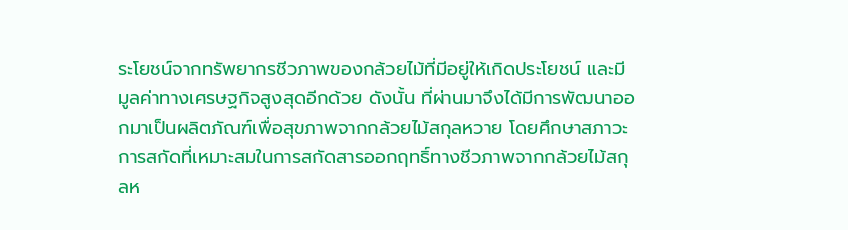ระโยชน์จากทรัพยากรชีวภาพของกล้วยไม้ที่มีอยู่ให้เกิดประโยชน์ และมีมูลค่าทางเศรษฐกิจสูงสุดอีกด้วย ดังนั้น ที่ผ่านมาจึงได้มีการพัฒนาออกมาเป็นผลิตภัณฑ์เพื่อสุขภาพจากกล้วยไม้สกุลหวาย โดยศึกษาสภาวะการสกัดที่เหมาะสมในการสกัดสารออกฤทธิ์ทางชีวภาพจากกล้วยไม้สกุลห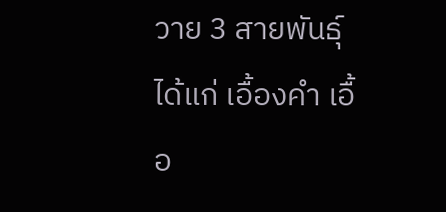วาย 3 สายพันธุ์ ได้แก่ เอื้องคำ เอื้อ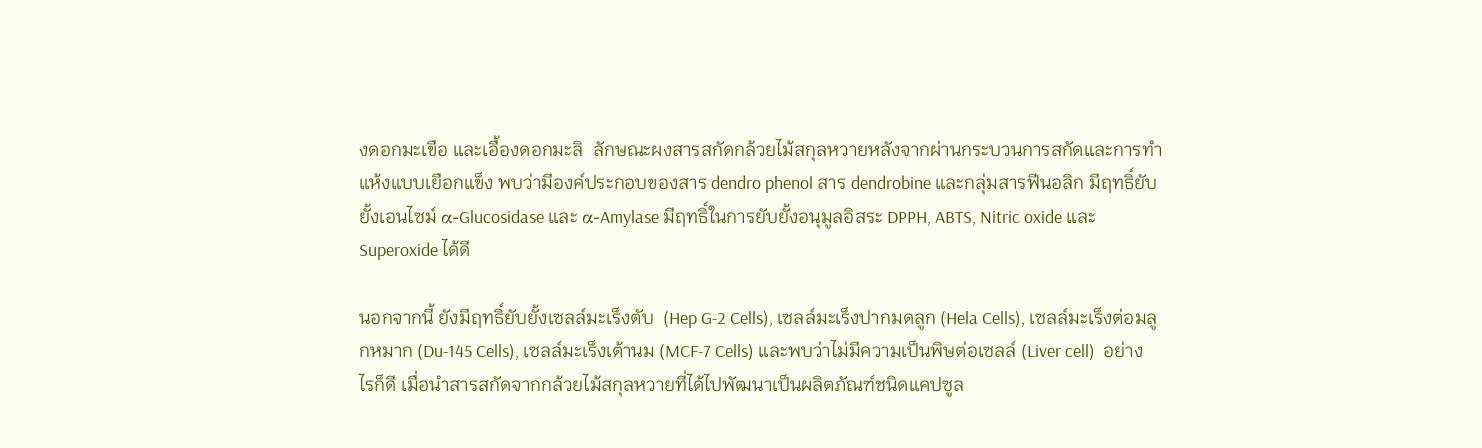งดอกมะเขือ และเอื้องดอกมะลิ  ลักษณะผงสารสกัดกล้วยไม้สกุลหวายหลังจากผ่านกระบวนการสกัดและการทำแห้งแบบเยือกแข็ง พบว่ามีองค์ประกอบของสาร dendro phenol สาร dendrobine และกลุ่มสารฟีนอลิก มีฤทธิ์ยับยั้งเอนไซม์ α-Glucosidase และ α-Amylase มีฤทธิ์ในการยับยั้งอนุมูลอิสระ DPPH, ABTS, Nitric oxide และ Superoxide ได้ดี

นอกจากนี้ ยังมีฤทธิ์ยับยั้งเซลล์มะเร็งตับ  (Hep G-2 Cells), เซลล์มะเร็งปากมดลูก (Hela Cells), เซลล์มะเร็งต่อมลูกหมาก (Du-145 Cells), เซลล์มะเร็งเต้านม (MCF-7 Cells) และพบว่าไม่มีความเป็นพิษต่อเซลล์ (Liver cell)  อย่างไรก็ดี เมื่อนำสารสกัดจากกล้วยไม้สกุลหวายที่ได้ไปพัฒนาเป็นผลิตภัณฑ์ชนิดแคปซูล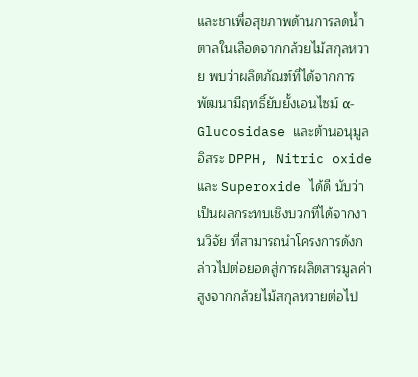และชาเพื่อสุขภาพด้านการลดน้ำตาลในเลือดจากกล้วยไม้สกุลหวาย พบว่าผลิตภัณฑ์ที่ได้จากการพัฒนามีฤทธิ์ยับยั้งเอนไซม์ α-Glucosidase และต้านอนุมูลอิสระ DPPH, Nitric oxide และ Superoxide ได้ดี นับว่าเป็นผลกระทบเชิงบวกที่ได้จากงานวิจัย ที่สามารถนำโครงการดังกล่าวไปต่อยอดสู่การผลิตสารมูลค่าสูงจากกล้วยไม้สกุลหวายต่อไป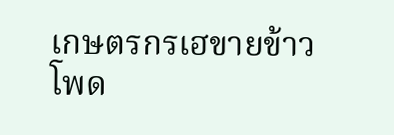เกษตรกรเฮขายข้าวโพด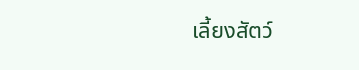เลี้ยงสัตว์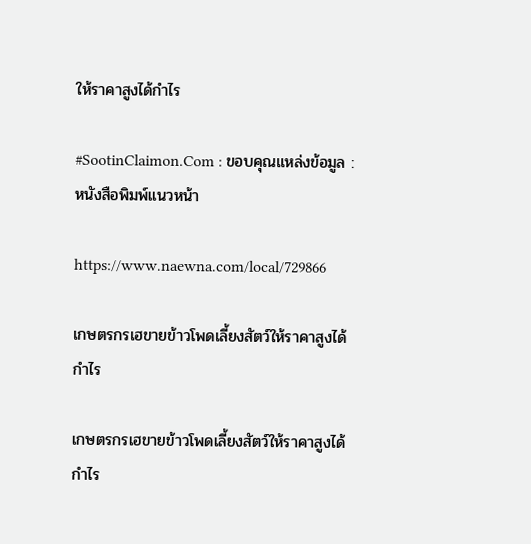ให้ราคาสูงได้กำไร

#SootinClaimon.Com : ขอบคุณแหล่งข้อมูล : หนังสือพิมพ์แนวหน้า

https://www.naewna.com/local/729866

เกษตรกรเฮขายข้าวโพดเลี้ยงสัตว์ให้ราคาสูงได้กำไร

เกษตรกรเฮขายข้าวโพดเลี้ยงสัตว์ให้ราคาสูงได้กำไร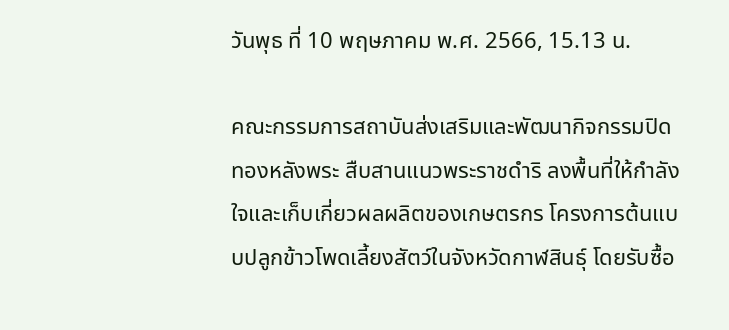วันพุธ ที่ 10 พฤษภาคม พ.ศ. 2566, 15.13 น.

คณะกรรมการสถาบันส่งเสริมและพัฒนากิจกรรมปิดทองหลังพระ สืบสานแนวพระราชดำริ ลงพื้นที่ให้กำลังใจและเก็บเกี่ยวผลผลิตของเกษตรกร โครงการต้นแบบปลูกข้าวโพดเลี้ยงสัตว์ในจังหวัดกาฬสินธุ์ โดยรับซื้อ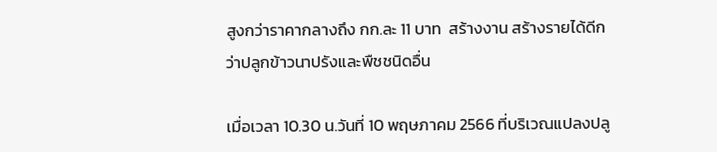สูงกว่าราคากลางถึง กก.ละ 11 บาท  สร้างงาน สร้างรายได้ดีกว่าปลูกข้าวนาปรังและพืชชนิดอื่น

เมื่อเวลา 10.30 น.วันที่ 10 พฤษภาคม 2566 ที่บริเวณแปลงปลู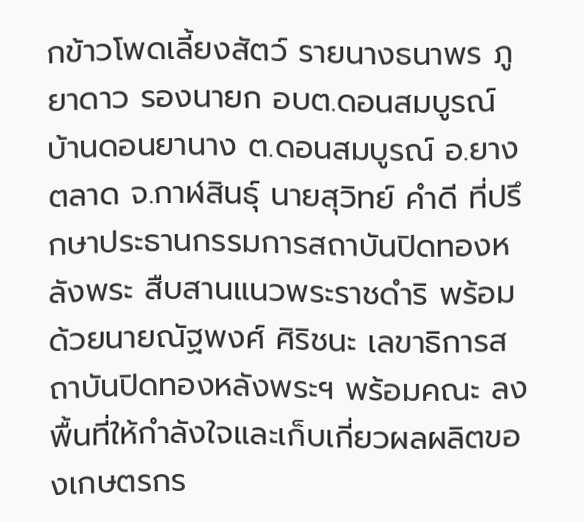กข้าวโพดเลี้ยงสัตว์ รายนางธนาพร ภูยาดาว รองนายก อบต.ดอนสมบูรณ์ บ้านดอนยานาง ต.ดอนสมบูรณ์ อ.ยางตลาด จ.กาฬสินธุ์ นายสุวิทย์ คำดี ที่ปรึกษาประธานกรรมการสถาบันปิดทองหลังพระ สืบสานแนวพระราชดำริ พร้อมด้วยนายณัฐพงศ์ ศิริชนะ เลขาธิการสถาบันปิดทองหลังพระฯ พร้อมคณะ ลงพื้นที่ให้กำลังใจและเก็บเกี่ยวผลผลิตของเกษตรกร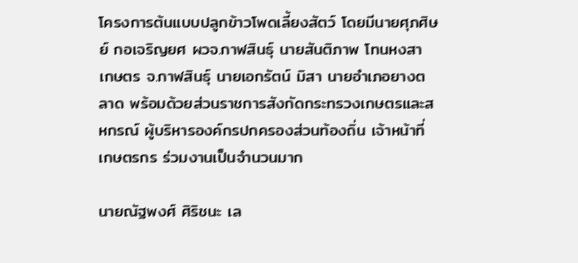โครงการต้นแบบปลูกข้าวโพดเลี้ยงสัตว์ โดยมีนายศุภศิษย์ กอเจริญยศ ผวจ.กาฬสินธุ์ นายสันติภาพ โทนหงสา เกษตร จ.กาฬสินธุ์ นายเอกรัตน์ มิสา นายอำเภอยางตลาด พร้อมด้วยส่วนราชการสังกัดกระทรวงเกษตรและสหกรณ์ ผู้บริหารองค์กรปกครองส่วนท้องถิ่น เจ้าหน้าที่ เกษตรกร ร่วมงานเป็นจำนวนมาก

นายณัฐพงศ์ ศิริชนะ เล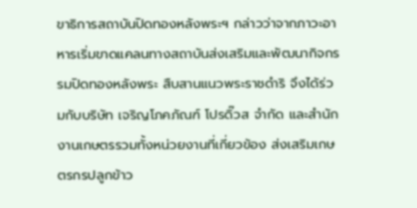ขาธิการสถาบันปิดทองหลังพระฯ กล่าวว่าจากภาวะอาหารเริ่มขาดแคลนทางสถาบันส่งเสริมและพัฒนากิจกรรมปิดทองหลังพระ สืบสานแนวพระราชดำริ จึงได้ร่วมกับบริษัท เจริญโภคภัณฑ์ โปรดิ๊วส จำกัด และสำนักงานเกษตรรวมทั้งหน่วยงานที่เกี่ยวข้อง ส่งเสริมเกษตรกรปลูกข้าว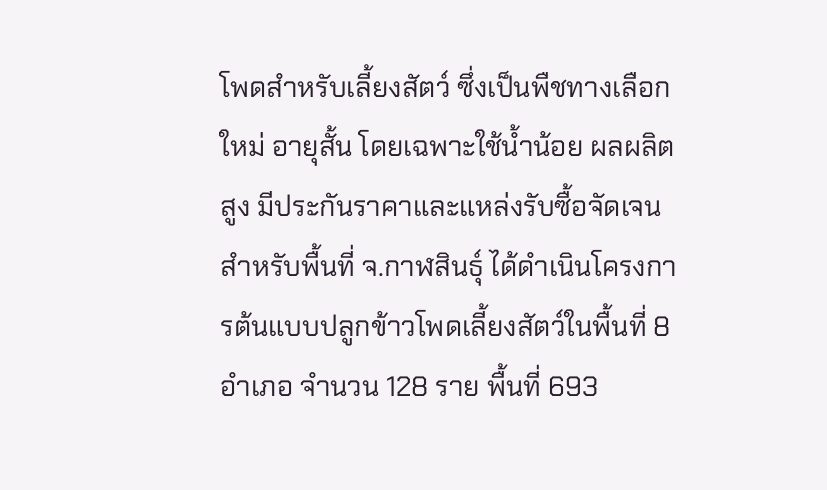โพดสำหรับเลี้ยงสัตว์ ซึ่งเป็นพืชทางเลือกใหม่ อายุสั้น โดยเฉพาะใช้น้ำน้อย ผลผลิตสูง มีประกันราคาและแหล่งรับซื้อจัดเจน สำหรับพื้นที่ จ.กาฬสินธุ์ ได้ดำเนินโครงการต้นแบบปลูกข้าวโพดเลี้ยงสัตว์ในพื้นที่ 8 อำเภอ จำนวน 128 ราย พื้นที่ 693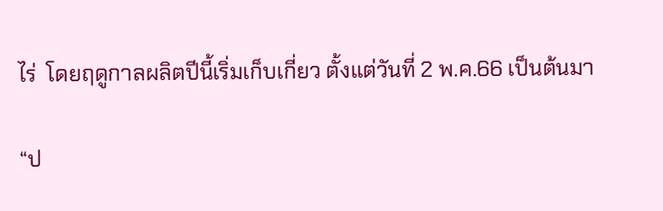ไร่  โดยฤดูกาลผลิตปีนี้เริ่มเก็บเกี่ยว ตั้งแต่วันที่ 2 พ.ค.66 เป็นต้นมา

“ป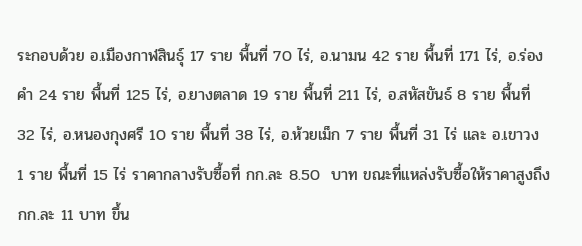ระกอบด้วย อ.เมืองกาฬสินธุ์ 17 ราย พื้นที่ 70 ไร่, อ.นามน 42 ราย พื้นที่ 171 ไร่, อ.ร่องคำ 24 ราย พื้นที่ 125 ไร่, อ.ยางตลาด 19 ราย พื้นที่ 211 ไร่, อ.สหัสขันธ์ 8 ราย พื้นที่ 32 ไร่, อ.หนองกุงศรี 10 ราย พื้นที่ 38 ไร่, อ.ห้วยเม็ก 7 ราย พื้นที่ 31 ไร่ และ อ.เขาวง  1 ราย พื้นที่ 15 ไร่ ราคากลางรับซื้อที่ กก.ละ 8.50  บาท ขณะที่แหล่งรับซื้อให้ราคาสูงถึง กก.ละ 11 บาท ขึ้น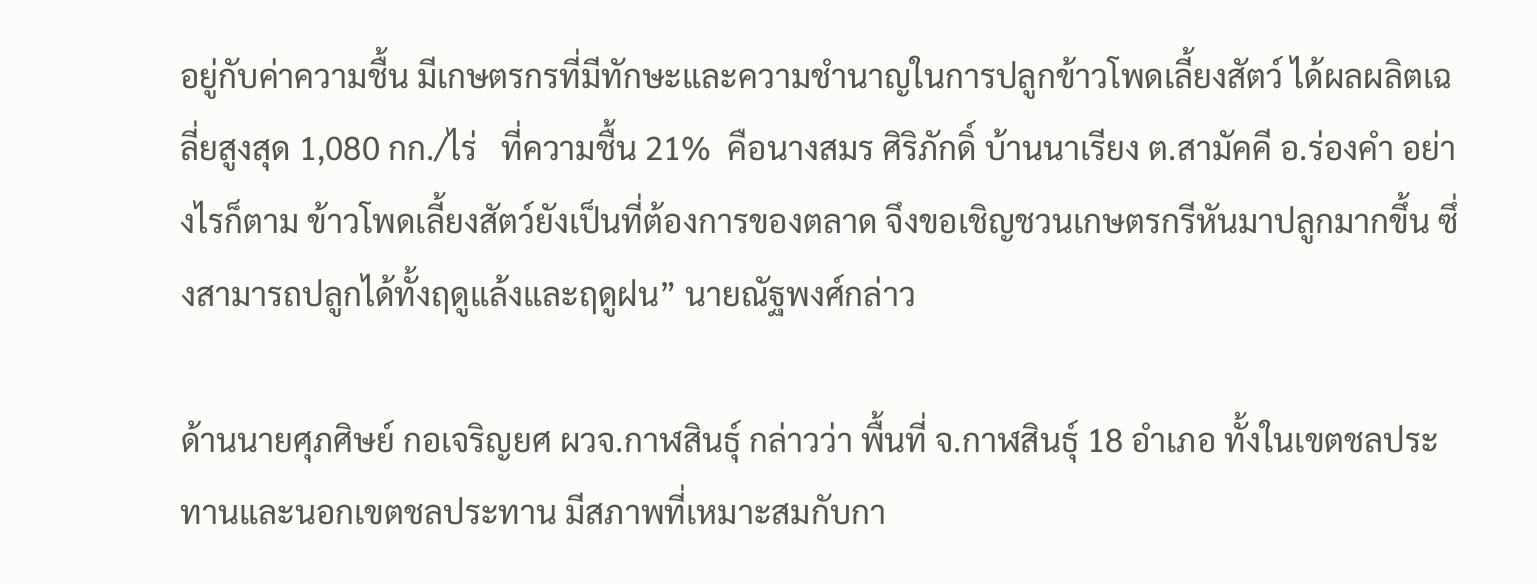อยู่กับค่าความชื้น มีเกษตรกรที่มีทักษะและความชำนาญในการปลูกข้าวโพดเลี้ยงสัตว์ ได้ผลผลิตเฉลี่ยสูงสุด 1,080 กก./ไร่   ที่ความชื้น 21%  คือนางสมร ศิริภักดิ์ บ้านนาเรียง ต.สามัคคี อ.ร่องคำ อย่างไรก็ตาม ข้าวโพดเลี้ยงสัตว์ยังเป็นที่ต้องการของตลาด จึงขอเชิญชวนเกษตรกรีหันมาปลูกมากขึ้น ซึ่งสามารถปลูกได้ทั้งฤดูแล้งและฤดูฝน” นายณัฐพงศ์กล่าว

ด้านนายศุภศิษย์ กอเจริญยศ ผวจ.กาฬสินธุ์ กล่าวว่า พื้นที่ จ.กาฬสินธุ์ 18 อำเภอ ทั้งในเขตชลประทานและนอกเขตชลประทาน มีสภาพที่เหมาะสมกับกา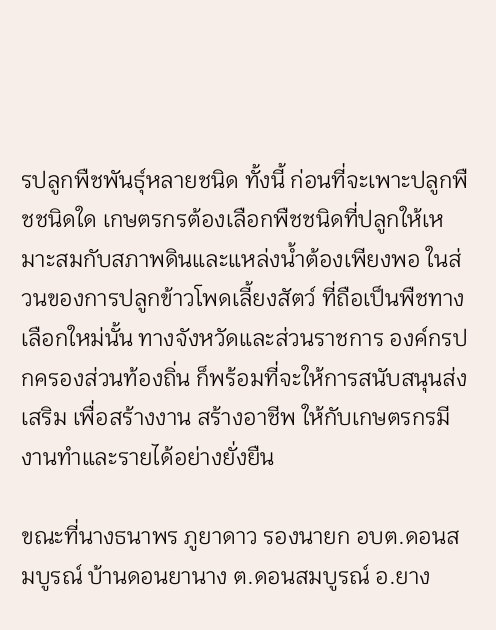รปลูกพืชพันธุ์หลายชนิด ทั้งนี้ ก่อนที่จะเพาะปลูกพืชชนิดใด เกษตรกรต้องเลือกพืชชนิดที่ปลูกให้เหมาะสมกับสภาพดินและแหล่งน้ำต้องเพียงพอ ในส่วนของการปลูกข้าวโพดเลี้ยงสัตว์ ที่ถือเป็นพืชทางเลือกใหม่นั้น ทางจังหวัดและส่วนราชการ องค์กรปกครองส่วนท้องถิ่น ก็พร้อมที่จะให้การสนับสนุนส่งเสริม เพื่อสร้างงาน สร้างอาชีพ ให้กับเกษตรกรมีงานทำและรายได้อย่างยั่งยืน

ขณะที่นางธนาพร ภูยาดาว รองนายก อบต.ดอนสมบูรณ์ บ้านดอนยานาง ต.ดอนสมบูรณ์ อ.ยาง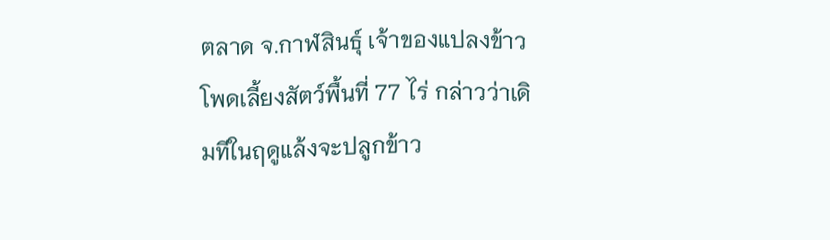ตลาด จ.กาฬสินธุ์ เจ้าของแปลงข้าวโพดเลี้ยงสัตว์พื้นที่ 77 ไร่ กล่าวว่าเดิมทีในฤดูแล้งจะปลูกข้าว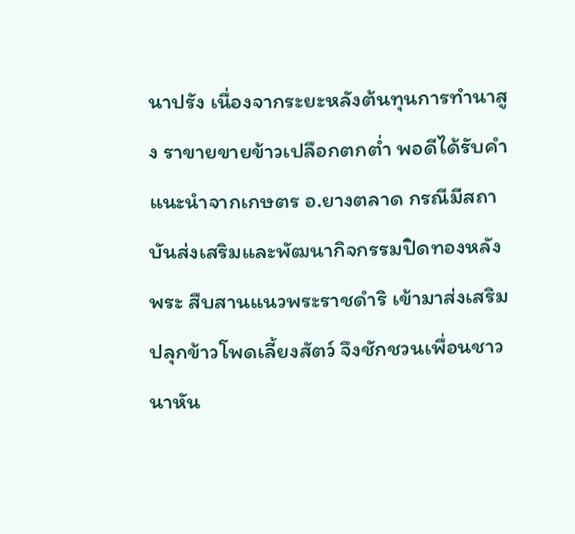นาปรัง เนื่องจากระยะหลังต้นทุนการทำนาสูง ราขายขายข้าวเปลือกตกต่ำ พอดีได้รับคำแนะนำจากเกษตร อ.ยางตลาด กรณีมีสถาบันส่งเสริมและพัฒนากิจกรรมปิดทองหลังพระ สืบสานแนวพระราชดำริ เข้ามาส่งเสริมปลุกข้าวโพดเลี้ยงสัตว์ จึงชักชวนเพื่อนชาวนาหัน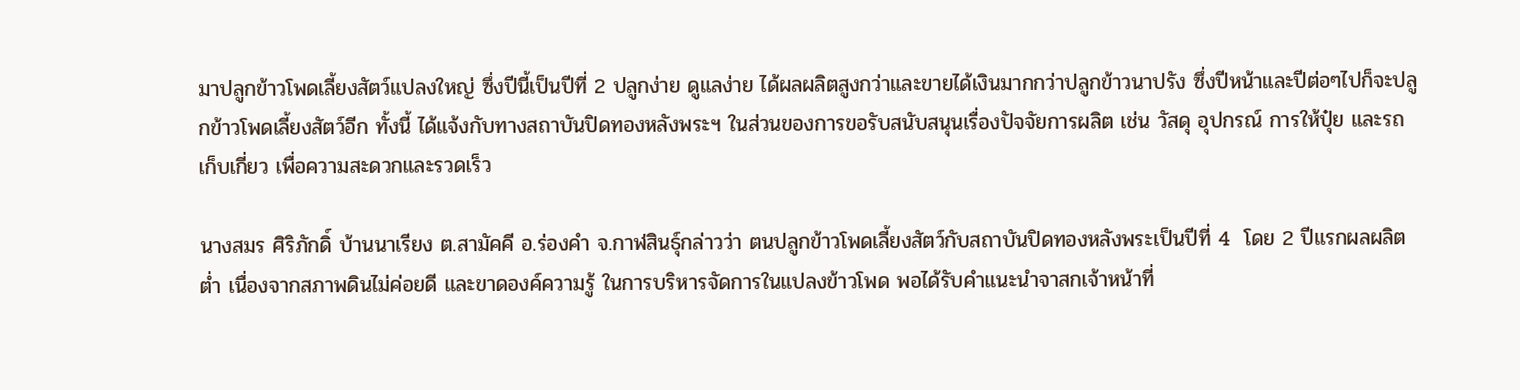มาปลูกข้าวโพดเลี้ยงสัตว์แปลงใหญ่ ซึ่งปีนี้เป็นปีที่ 2 ปลูกง่าย ดูแลง่าย ได้ผลผลิตสูงกว่าและขายได้เงินมากกว่าปลูกข้าวนาปรัง ซึ่งปีหน้าและปีต่อๆไปก็จะปลูกข้าวโพดเลี้ยงสัตว์อีก ทั้งนี้ ได้แจ้งกับทางสถาบันปิดทองหลังพระฯ ในส่วนของการขอรับสนับสนุนเรื่องปัจจัยการผลิต เช่น วัสดุ อุปกรณ์ การให้ปุ๋ย และรถเก็บเกี่ยว เพื่อความสะดวกและรวดเร็ว

นางสมร ศิริภักดิ์ บ้านนาเรียง ต.สามัคคี อ.ร่องคำ จ.กาฬสินธุ์กล่าวว่า ตนปลูกข้าวโพดเลี้ยงสัตว์กับสถาบันปิดทองหลังพระเป็นปีที่ 4  โดย 2 ปีแรกผลผลิตต่ำ เนื่องจากสภาพดินไม่ค่อยดี และขาดองค์ความรู้ ในการบริหารจัดการในแปลงข้าวโพด พอได้รับคำแนะนำจาสกเจ้าหน้าที่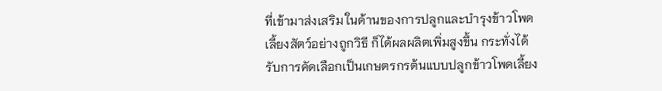ที่เข้ามาส่งเสริม ในด้านของการปลูกและบำรุงข้าวโพดเลี้ยงสัตว์อย่างถูกวิธี ก็ได้ผลผลิตเพิ่มสูงขึ้น กระทั่งได้รับการคัดเลือกเป็นเกษตรกรต้นแบบปลูกข้าวโพดเลี้ยง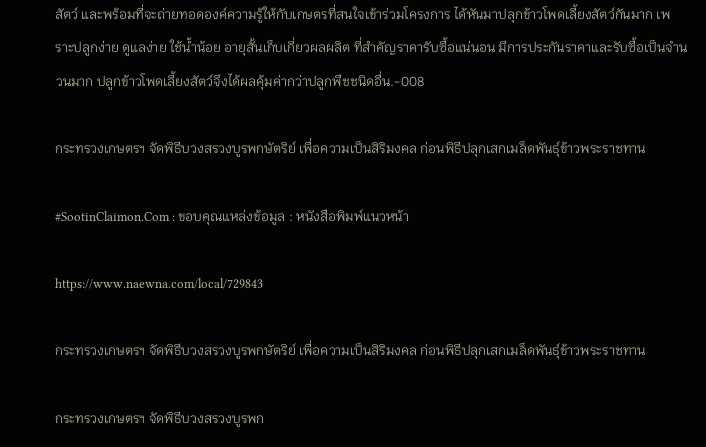สัตว์ และพร้อมที่จะถ่ายทอดองค์ความรู้ให้กับเกษตรที่สนใจเข้าร่วมโครงการ ได้หันมาปลุกข้าวโพดเลี้ยงสัตว์กันมาก เพราะปลูกง่าย ดูแลง่าย ใช้น้ำน้อย อายุสั้นเก็บเกี่ยวผลผลิต ที่สำคัญราคารับซื้อแน่นอน มีการประกันราคาและรับซื้อเป็นจำนวนมาก ปลูกข้าวโพดเลี้ยงสัตว์จึงได้ผลคุ้มค่ากว่าปลูกพืชชนิดอื่น.-008

กระทรวงเกษตรฯ จัดพิธีบวงสรวงบูรพกษัตริย์ เพื่อความเป็นสิริมงคล ก่อนพิธีปลุกเสกเมล็ดพันธุ์ข้าวพระราชทาน

#SootinClaimon.Com : ขอบคุณแหล่งข้อมูล : หนังสือพิมพ์แนวหน้า

https://www.naewna.com/local/729843

กระทรวงเกษตรฯ จัดพิธีบวงสรวงบูรพกษัตริย์ เพื่อความเป็นสิริมงคล ก่อนพิธีปลุกเสกเมล็ดพันธุ์ข้าวพระราชทาน

กระทรวงเกษตรฯ จัดพิธีบวงสรวงบูรพก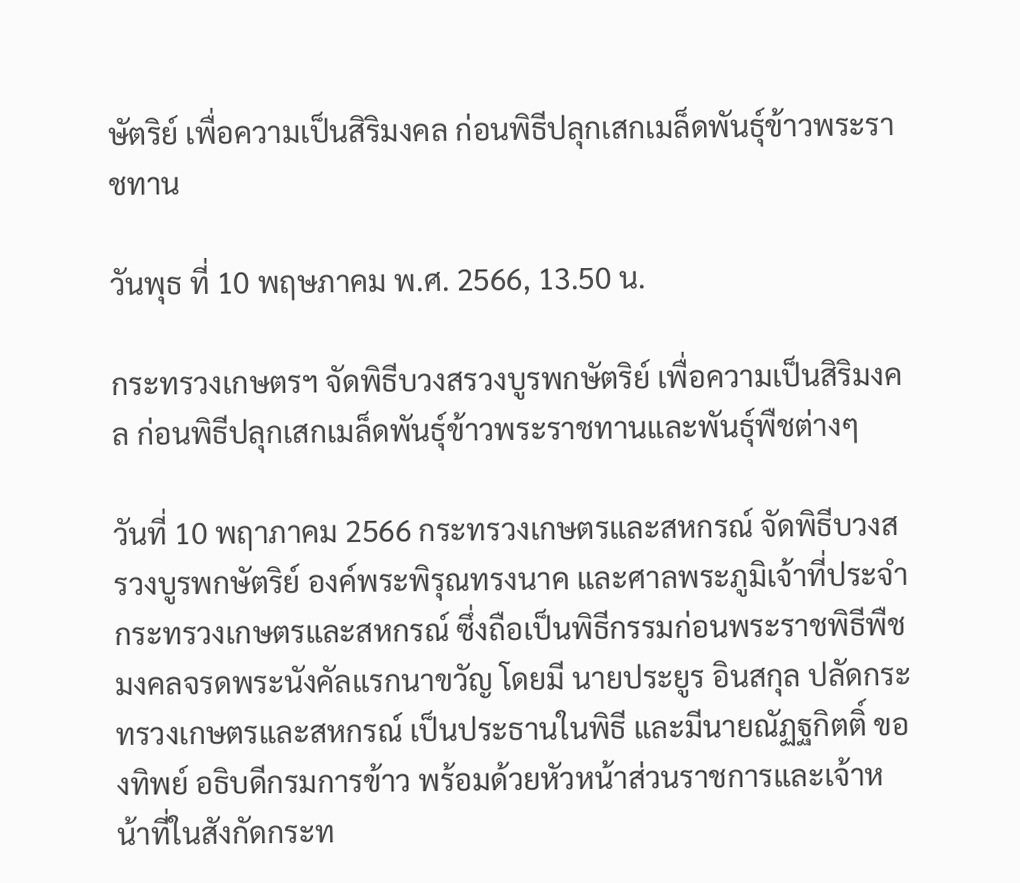ษัตริย์ เพื่อความเป็นสิริมงคล ก่อนพิธีปลุกเสกเมล็ดพันธุ์ข้าวพระราชทาน

วันพุธ ที่ 10 พฤษภาคม พ.ศ. 2566, 13.50 น.

กระทรวงเกษตรฯ จัดพิธีบวงสรวงบูรพกษัตริย์ เพื่อความเป็นสิริมงคล ก่อนพิธีปลุกเสกเมล็ดพันธุ์ข้าวพระราชทานและพันธุ์พืชต่างๆ

วันที่ 10 พฤาภาคม 2566 กระทรวงเกษตรและสหกรณ์ จัดพิธีบวงสรวงบูรพกษัตริย์ องค์พระพิรุณทรงนาค และศาลพระภูมิเจ้าที่ประจำกระทรวงเกษตรและสหกรณ์ ซึ่งถือเป็นพิธีกรรมก่อนพระราชพิธีพืชมงคลจรดพระนังคัลแรกนาขวัญ โดยมี นายประยูร อินสกุล ปลัดกระทรวงเกษตรและสหกรณ์ เป็นประธานในพิธี และมีนายณัฏฐกิตติ์ ของทิพย์ อธิบดีกรมการข้าว พร้อมด้วยหัวหน้าส่วนราชการและเจ้าหน้าที่ในสังกัดกระท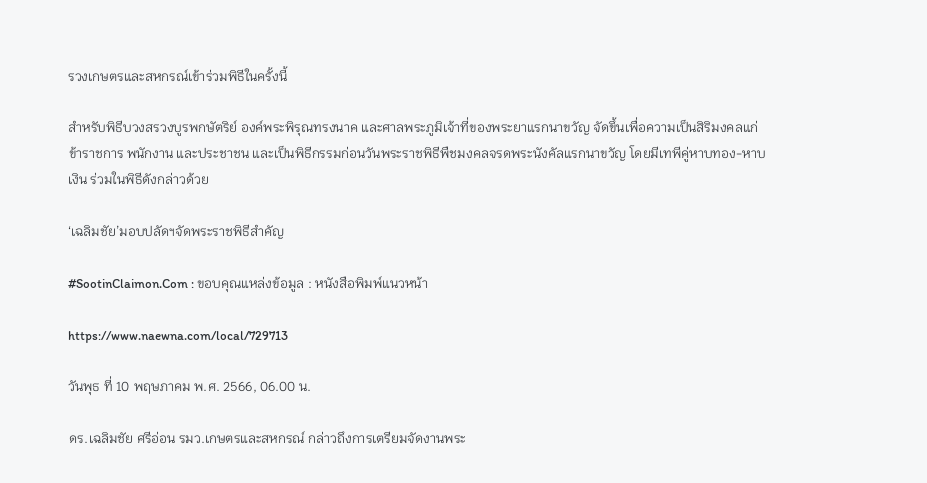รวงเกษตรและสหกรณ์เข้าร่วมพิธีในครั้งนี้

สำหรับพิธีบวงสรวงบูรพกษัตริย์ องค์พระพิรุณทรงนาค และศาลพระภูมิเจ้าที่ของพระยาแรกนาขวัญ จัดขึ้นเพื่อความเป็นสิริมงคลแก่ข้าราชการ พนักงาน และประชาชน และเป็นพิธีกรรมก่อนวันพระราชพิธีพืชมงคลจรดพระนังคัลแรกนาขวัญ โดยมีเทพีคู่หาบทอง-หาบเงิน ร่วมในพิธีดังกล่าวด้วย

‘เฉลิมชัย’มอบปลัดฯจัดพระราชพิธีสำคัญ

#SootinClaimon.Com : ขอบคุณแหล่งข้อมูล : หนังสือพิมพ์แนวหน้า

https://www.naewna.com/local/729713

วันพุธ ที่ 10 พฤษภาคม พ.ศ. 2566, 06.00 น.

ดร.เฉลิมชัย ศรีอ่อน รมว.เกษตรและสหกรณ์ กล่าวถึงการเตรียมจัดงานพระ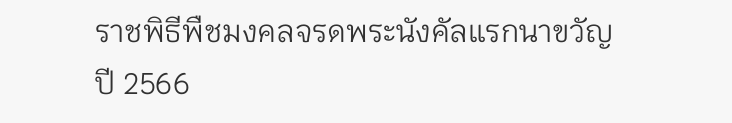ราชพิธีพืชมงคลจรดพระนังคัลแรกนาขวัญ ปี 2566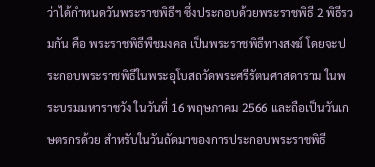ว่าได้กำหนดวันพระราชพิธีฯ ซึ่งประกอบด้วยพระราชพิธี 2 พิธีรวมกัน คือ พระราชพิธีพืชมงคล เป็นพระราชพิธีทางสงฆ์ โดยจะประกอบพระราชพิธีในพระอุโบสถวัดพระศรีรัตนศาสดาราม ในพระบรมมหาราชวัง ในวันที่ 16 พฤษภาคม 2566 และถือเป็นวันเกษตรกรด้วย สำหรับในวันถัดมาของการประกอบพระราชพิธี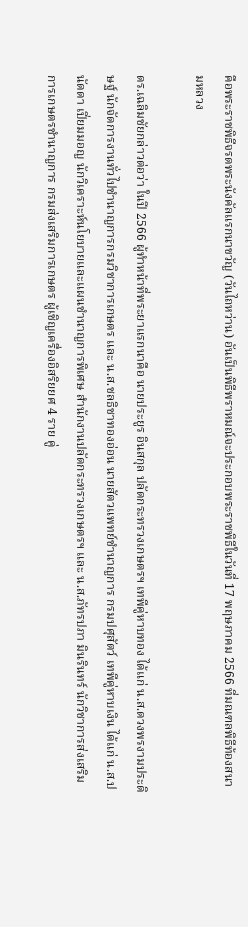คือพระราชพิธีจรดพระนังคัลแรกนาขวัญ (วันไถหว่าน) อันเป็นพิธีพราหมณ์จะประกอบพระราชพิธีในวันที่ 17 พฤษภาคม 2566 ที่มณฑลพิธีท้องสนามหลวง

ดร.เฉลิมชัยกล่าวต่อว่า ในปี 2566 ผู้ทำหน้าที่พระยาแรกนาคือ นายประยูร อินสกุล ปลัดกระทรวงเกษตรฯ เทพีคู่หาบทอง ได้แก่ น.ส.ดวงพรงามประดิษฐ์ นักจัดการงานทั่วไปชำนาญการกรมวิชาการเกษตร และ น.ส.ชลธิชาทองอ่อน นายสัตวแพทย์ชำนาญการ กรมปศุสัตว์ เทพีคู่หาบเงิน ได้แก่ น.ส.ปนัดดา เปี่ยมมอญ นักวิเคราะห์นโยบายและแผนชำนาญการพิเศษ สำนักงานปลัดกระทรวงเกษตรฯ และ น.ส.ภัทรปภา มินรินทร์ นักวิชาการส่งเสริมการเกษตรชำนาญการ กรมส่งเสริมการเกษตร ผู้เชิญเครื่องอิสริยยศ 4 ราย คู่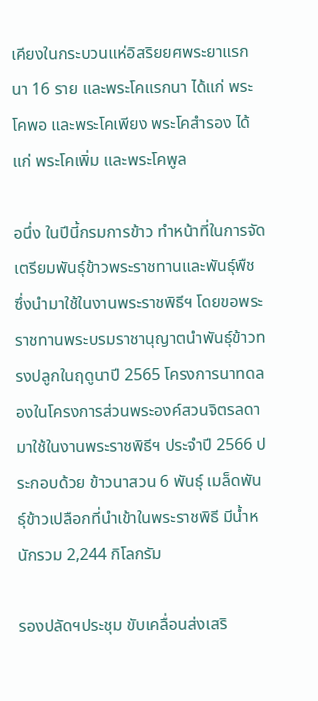เคียงในกระบวนแห่อิสริยยศพระยาแรกนา 16 ราย และพระโคแรกนา ได้แก่ พระโคพอ และพระโคเพียง พระโคสำรอง ได้แก่ พระโคเพิ่ม และพระโคพูล

อนึ่ง ในปีนี้กรมการข้าว ทำหน้าที่ในการจัดเตรียมพันธุ์ข้าวพระราชทานและพันธุ์พืช ซึ่งนำมาใช้ในงานพระราชพิธีฯ โดยขอพระราชทานพระบรมราชานุญาตนำพันธุ์ข้าวทรงปลูกในฤดูนาปี 2565 โครงการนาทดลองในโครงการส่วนพระองค์สวนจิตรลดา มาใช้ในงานพระราชพิธีฯ ประจำปี 2566 ประกอบด้วย ข้าวนาสวน 6 พันธุ์ เมล็ดพันธุ์ข้าวเปลือกที่นำเข้าในพระราชพิธี มีน้ำหนักรวม 2,244 กิโลกรัม

รองปลัดฯประชุม ขับเคลื่อนส่งเสริ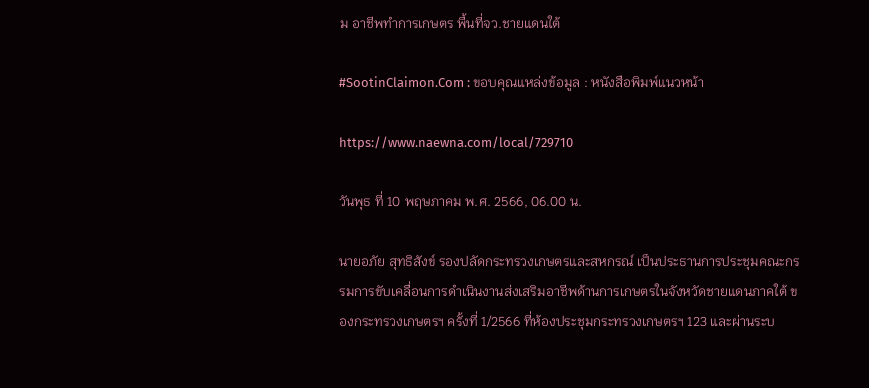ม อาชีพทำการเกษตร พื้นที่จว.ชายแดนใต้

#SootinClaimon.Com : ขอบคุณแหล่งข้อมูล : หนังสือพิมพ์แนวหน้า

https://www.naewna.com/local/729710

วันพุธ ที่ 10 พฤษภาคม พ.ศ. 2566, 06.00 น.

นายอภัย สุทธิสังข์ รองปลัดกระทรวงเกษตรและสหกรณ์ เป็นประธานการประชุมคณะกรรมการขับเคลื่อนการดำเนินงานส่งเสริมอาชีพด้านการเกษตรในจังหวัดชายแดนภาคใต้ ของกระทรวงเกษตรฯ ครั้งที่ 1/2566 ที่ห้องประชุมกระทรวงเกษตรฯ 123 และผ่านระบ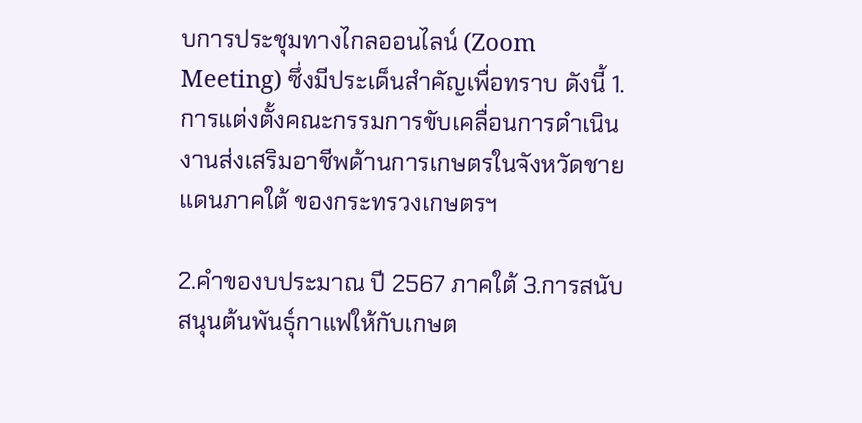บการประชุมทางไกลออนไลน์ (Zoom Meeting) ซึ่งมีประเด็นสำคัญเพื่อทราบ ดังนี้ 1.การแต่งตั้งคณะกรรมการขับเคลื่อนการดำเนินงานส่งเสริมอาชีพด้านการเกษตรในจังหวัดชายแดนภาคใต้ ของกระทรวงเกษตรฯ

2.คำของบประมาณ ปี 2567 ภาคใต้ 3.การสนับสนุนต้นพันธุ์กาแฟให้กับเกษต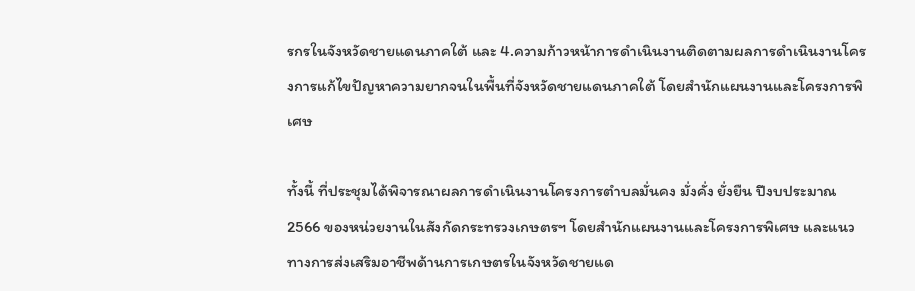รกรในจังหวัดชายแดนภาคใต้ และ 4.ความก้าวหน้าการดำเนินงานติดตามผลการดำเนินงานโครงการแก้ไขปัญหาความยากจนในพื้นที่จังหวัดชายแดนภาคใต้ โดยสำนักแผนงานและโครงการพิเศษ

ทั้งนี้ ที่ประชุมได้พิจารณาผลการดำเนินงานโครงการตำบลมั่นคง มั่งคั่ง ยั่งยืน ปีงบประมาณ 2566 ของหน่วยงานในสังกัดกระทรวงเกษตรฯ โดยสำนักแผนงานและโครงการพิเศษ และแนวทางการส่งเสริมอาชีพด้านการเกษตรในจังหวัดชายแด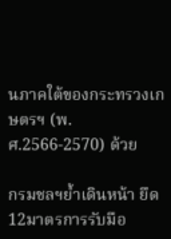นภาคใต้ของกระทรวงเกษตรฯ (พ.ศ.2566-2570) ด้วย

กรมชลฯย้ำเดินหน้า ยึด12มาตรการรับมือ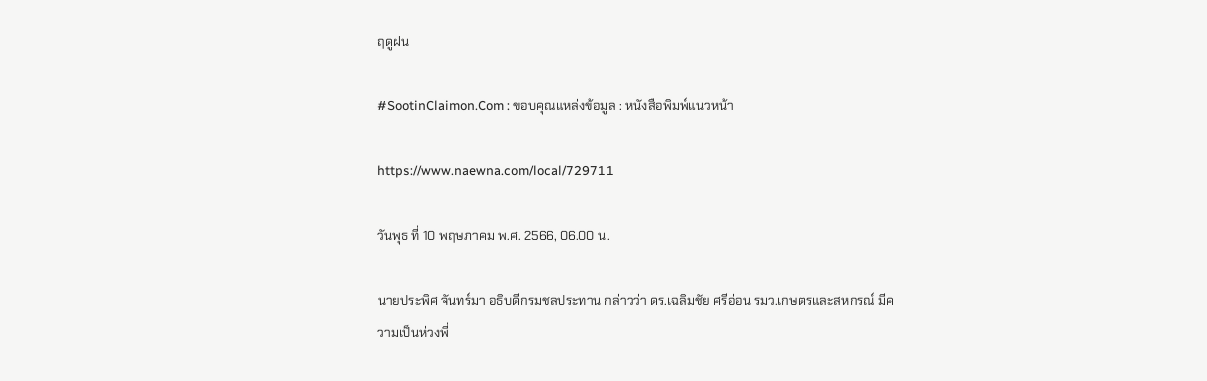ฤดูฝน

#SootinClaimon.Com : ขอบคุณแหล่งข้อมูล : หนังสือพิมพ์แนวหน้า

https://www.naewna.com/local/729711

วันพุธ ที่ 10 พฤษภาคม พ.ศ. 2566, 06.00 น.

นายประพิศ จันทร์มา อธิบดีกรมชลประทาน กล่าวว่า ดร.เฉลิมชัย ศรีอ่อน รมว.เกษตรและสหกรณ์ มีความเป็นห่วงพี่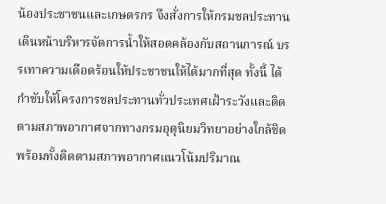น้องประชาชนและเกษตรกร จึงสั่งการให้กรมชลประทาน เดินหน้าบริหารจัดการน้ำให้สอดคล้องกับสถานการณ์ บรรเทาความเดือดร้อนให้ประชาชนให้ได้มากที่สุด ทั้งนี้ ได้กำชับให้โครงการชลประทานทั่วประเทศเฝ้าระวังและติดตามสภาพอากาศจากทางกรมอุตุนิยมวิทยาอย่างใกล้ชิด พร้อมทั้งติดตามสภาพอากาศแนวโน้มปริมาณ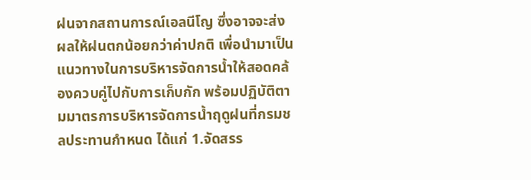ฝนจากสถานการณ์เอลนีโญ ซึ่งอาจจะส่งผลให้ฝนตกน้อยกว่าค่าปกติ เพื่อนำมาเป็นแนวทางในการบริหารจัดการน้ำให้สอดคล้องควบคู่ไปกับการเก็บกัก พร้อมปฏิบัติตามมาตรการบริหารจัดการน้ำฤดูฝนที่กรมชลประทานกำหนด ได้แก่ 1.จัดสรร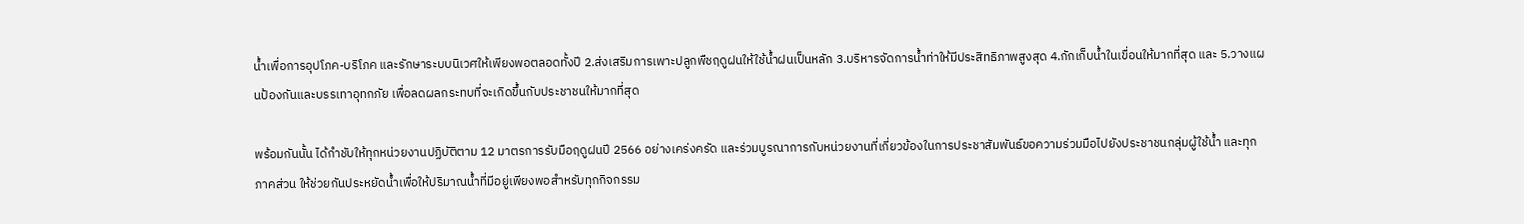น้ำเพื่อการอุปโภค-บริโภค และรักษาระบบนิเวศให้เพียงพอตลอดทั้งปี 2.ส่งเสริมการเพาะปลูกพืชฤดูฝนให้ใช้น้ำฝนเป็นหลัก 3.บริหารจัดการน้ำท่าให้มีประสิทธิภาพสูงสุด 4.กักเก็บน้ำในเขื่อนให้มากที่สุด และ 5.วางแผนป้องกันและบรรเทาอุทกภัย เพื่อลดผลกระทบที่จะเกิดขึ้นกับประชาชนให้มากที่สุด

พร้อมกันนั้น ได้กำชับให้ทุกหน่วยงานปฏิบัติตาม 12 มาตรการรับมือฤดูฝนปี 2566 อย่างเคร่งครัด และร่วมบูรณาการกับหน่วยงานที่เกี่ยวข้องในการประชาสัมพันธ์ขอความร่วมมือไปยังประชาชนกลุ่มผู้ใช้น้ำ และทุกภาคส่วน ให้ช่วยกันประหยัดน้ำเพื่อให้ปริมาณน้ำที่มีอยู่เพียงพอสำหรับทุกกิจกรรม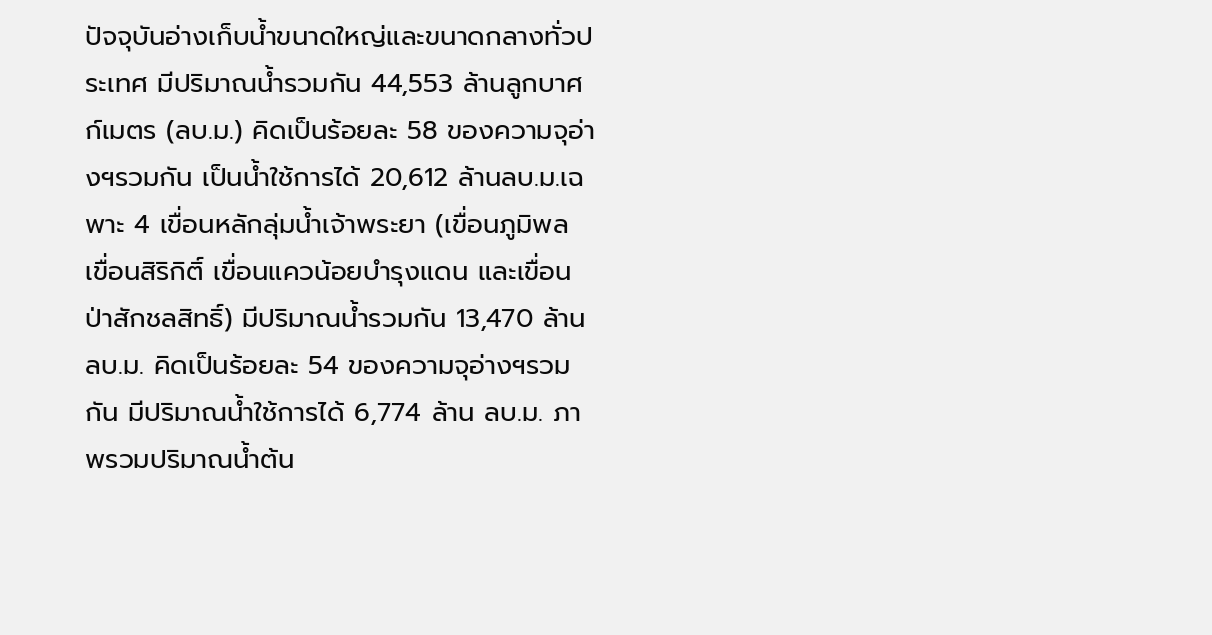ปัจจุบันอ่างเก็บน้ำขนาดใหญ่และขนาดกลางทั่วประเทศ มีปริมาณน้ำรวมกัน 44,553 ล้านลูกบาศก์เมตร (ลบ.ม.) คิดเป็นร้อยละ 58 ของความจุอ่างฯรวมกัน เป็นน้ำใช้การได้ 20,612 ล้านลบ.ม.เฉพาะ 4 เขื่อนหลักลุ่มน้ำเจ้าพระยา (เขื่อนภูมิพล เขื่อนสิริกิติ์ เขื่อนแควน้อยบำรุงแดน และเขื่อนป่าสักชลสิทธิ์) มีปริมาณน้ำรวมกัน 13,470 ล้าน ลบ.ม. คิดเป็นร้อยละ 54 ของความจุอ่างฯรวมกัน มีปริมาณน้ำใช้การได้ 6,774 ล้าน ลบ.ม. ภาพรวมปริมาณน้ำต้น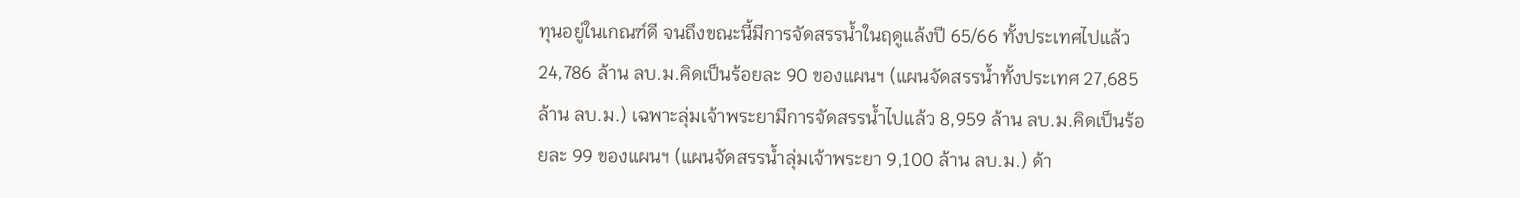ทุนอยู่ในเกณฑ์ดี จนถึงขณะนี้มีการจัดสรรน้ำในฤดูแล้งปี 65/66 ทั้งประเทศไปแล้ว 24,786 ล้าน ลบ.ม.คิดเป็นร้อยละ 90 ของแผนฯ (แผนจัดสรรน้ำทั้งประเทศ 27,685 ล้าน ลบ.ม.) เฉพาะลุ่มเจ้าพระยามีการจัดสรรน้ำไปแล้ว 8,959 ล้าน ลบ.ม.คิดเป็นร้อยละ 99 ของแผนฯ (แผนจัดสรรน้ำลุ่มเจ้าพระยา 9,100 ล้าน ลบ.ม.) ด้า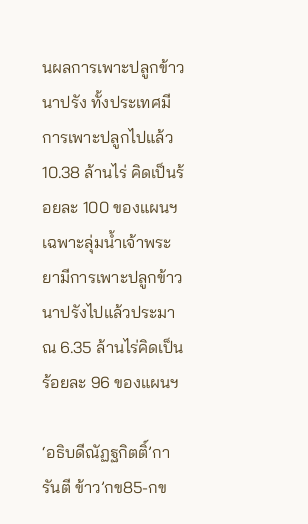นผลการเพาะปลูกข้าวนาปรัง ทั้งประเทศมีการเพาะปลูกไปแล้ว 10.38 ล้านไร่ คิดเป็นร้อยละ 100 ของแผนฯ เฉพาะลุ่มน้ำเจ้าพระยามีการเพาะปลูกข้าวนาปรังไปแล้วประมาณ 6.35 ล้านไร่คิดเป็นร้อยละ 96 ของแผนฯ

‘อธิบดีณัฏฐกิตติ์’การันตี ข้าว’กข85-กข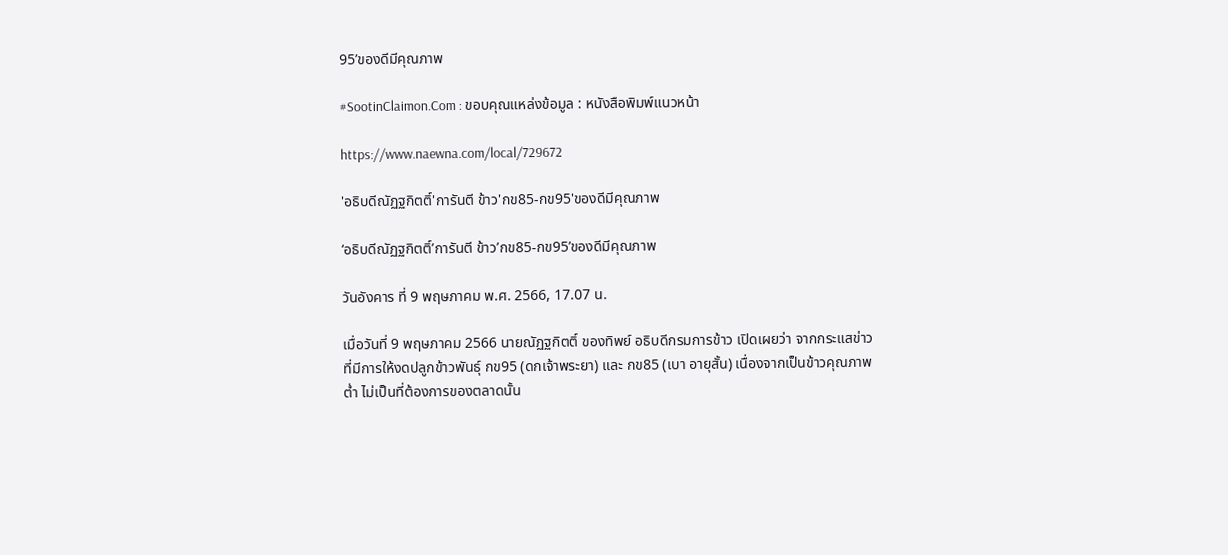95’ของดีมีคุณภาพ

#SootinClaimon.Com : ขอบคุณแหล่งข้อมูล : หนังสือพิมพ์แนวหน้า

https://www.naewna.com/local/729672

'อธิบดีณัฏฐกิตติ์'การันตี ข้าว'กข85-กข95'ของดีมีคุณภาพ

‘อธิบดีณัฏฐกิตติ์’การันตี ข้าว’กข85-กข95’ของดีมีคุณภาพ

วันอังคาร ที่ 9 พฤษภาคม พ.ศ. 2566, 17.07 น.

เมื่อวันที่ 9 พฤษภาคม 2566 นายณัฏฐกิตติ์ ของทิพย์ อธิบดีกรมการข้าว เปิดเผยว่า จากกระแสข่าวที่มีการให้งดปลูกข้าวพันธุ์ กข95 (ดกเจ้าพระยา) และ กข85 (เบา อายุสั้น) เนื่องจากเป็นข้าวคุณภาพต่ำ ไม่เป็นที่ต้องการของตลาดนั้น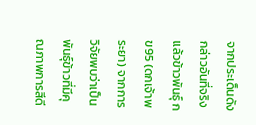จากประเด็นดังกล่าวอันที่จริงแล้วข้าวพันธุ์ กข95 (ดกเจ้าพระยา) จากการวิจัยพบว่าเป็นพันธุ์ข้าวที่มีคุณภาพการสีดี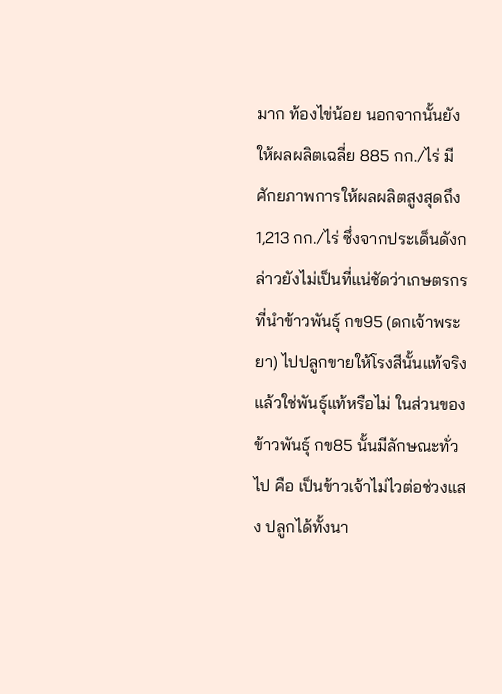มาก ท้องไข่น้อย นอกจากนั้นยังให้ผลผลิตเฉลี่ย 885 กก./ไร่ มีศักยภาพการให้ผลผลิตสูงสุดถึง 1,213 กก./ไร่ ซึ่งจากประเด็นดังกล่าวยังไม่เป็นที่แน่ชัดว่าเกษตรกรที่นำข้าวพันธุ์ กข95 (ดกเจ้าพระยา) ไปปลูกขายให้โรงสีนั้นแท้จริงแล้วใช่พันธุ์แท้หรือไม่ ในส่วนของข้าวพันธุ์ กข85 นั้นมีลักษณะทั่วไป คือ เป็นข้าวเจ้าไม่ไวต่อช่วงแสง ปลูกได้ทั้งนา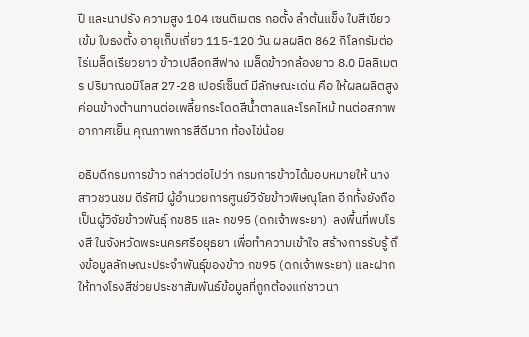ปี และนาปรัง ความสูง 104 เซนติเมตร กอตั้ง ลำต้นแข็ง ใบสีเขียวเข้ม ใบธงตั้ง อายุเก็บเกี่ยว 115-120 วัน ผลผลิต 862 กิโลกรัมต่อไร่เมล็ดเรียวยาว ข้าวเปลือกสีฟาง เมล็ดข้าวกล้องยาว 8.0 มิลลิเมตร ปริมาณอมิโลส 27-28 เปอร์เซ็นต์ มีลักษณะเด่น คือ ให้ผลผลิตสูง ค่อนข้างต้านทานต่อเพลี้ยกระโดดสีน้ำตาลและโรคไหม้ ทนต่อสภาพอากาศเย็น คุณภาพการสีดีมาก ท้องไข่น้อย

อธิบดีกรมการข้าว กล่าวต่อไปว่า กรมการข้าวได้มอบหมายให้ นางสาวชวนชม ดีรัศมี ผู้อำนวยการศูนย์วิจัยข้าวพิษณุโลก อีกทั้งยังถือเป็นผู้วิจัยข้าวพันธุ์ กข85 และ กข95 (ดกเจ้าพระยา)  ลงพื้นที่พบโรงสี ในจังหวัดพระนครศรีอยุธยา เพื่อทำความเข้าใจ สร้างการรับรู้ ถึงข้อมูลลักษณะประจำพันธุ์ของข้าว กข95 (ดกเจ้าพระยา) และฝากให้ทางโรงสีช่วยประชาสัมพันธ์ข้อมูลที่ถูกต้องแก่ชาวนา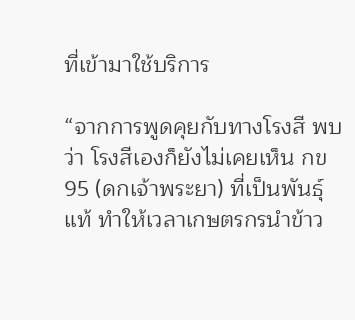ที่เข้ามาใช้บริการ

“จากการพูดคุยกับทางโรงสี พบว่า โรงสีเองก็ยังไม่เคยเห็น กข95 (ดกเจ้าพระยา) ที่เป็นพันธุ์แท้ ทำให้เวลาเกษตรกรนำข้าว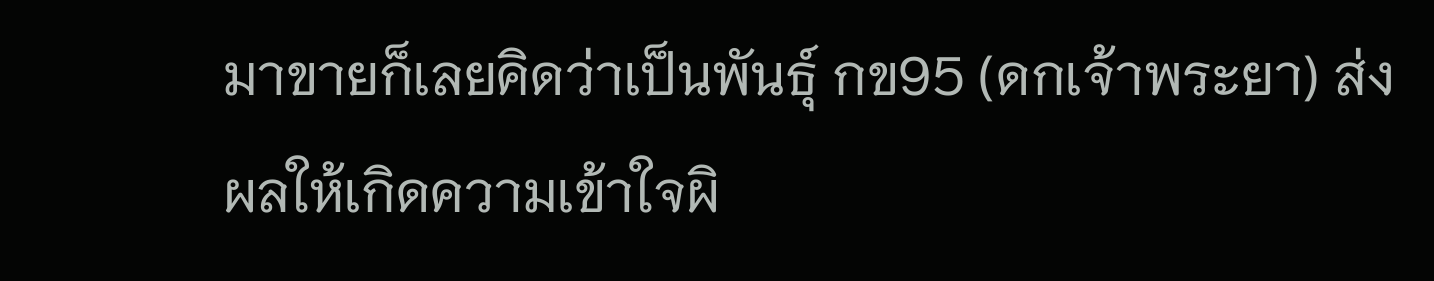มาขายก็เลยคิดว่าเป็นพันธุ์ กข95 (ดกเจ้าพระยา) ส่งผลให้เกิดความเข้าใจผิ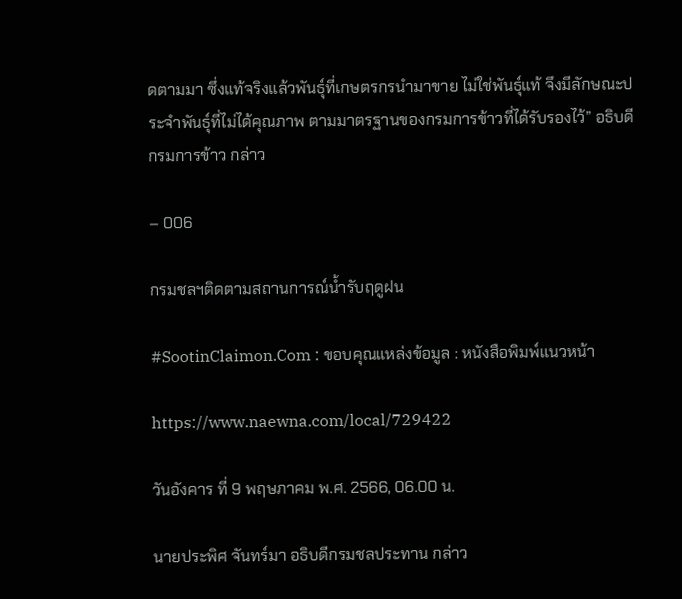ดตามมา ซึ่งแท้จริงแล้วพันธุ์ที่เกษตรกรนำมาขาย ไม่ใช่พันธุ์แท้ จึงมีลักษณะประจำพันธุ์ที่ไม่ได้คุณภาพ ตามมาตรฐานของกรมการข้าวที่ได้รับรองไว้” อธิบดีกรมการข้าว กล่าว

– 006

กรมชลฯติดตามสถานการณ์น้ำรับฤดูฝน

#SootinClaimon.Com : ขอบคุณแหล่งข้อมูล : หนังสือพิมพ์แนวหน้า

https://www.naewna.com/local/729422

วันอังคาร ที่ 9 พฤษภาคม พ.ศ. 2566, 06.00 น.

นายประพิศ จันทร์มา อธิบดีกรมชลประทาน กล่าว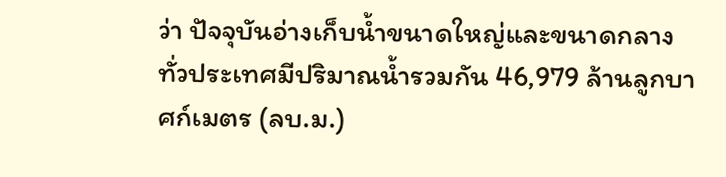ว่า ปัจจุบันอ่างเก็บน้ำขนาดใหญ่และขนาดกลางทั่วประเทศมีปริมาณน้ำรวมกัน 46,979 ล้านลูกบาศก์เมตร (ลบ.ม.)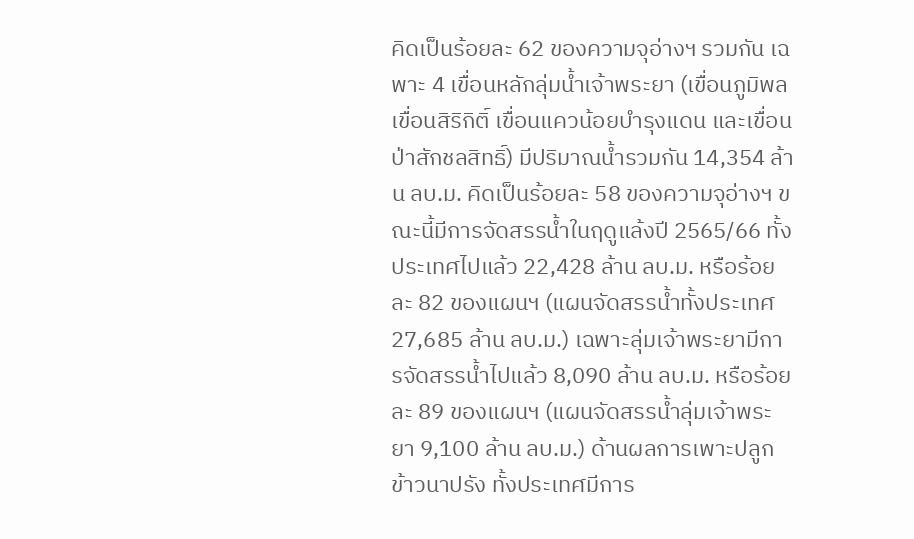คิดเป็นร้อยละ 62 ของความจุอ่างฯ รวมกัน เฉพาะ 4 เขื่อนหลักลุ่มน้ำเจ้าพระยา (เขื่อนภูมิพล เขื่อนสิริกิติ์ เขื่อนแควน้อยบำรุงแดน และเขื่อนป่าสักชลสิทธิ์) มีปริมาณน้ำรวมกัน 14,354 ล้าน ลบ.ม. คิดเป็นร้อยละ 58 ของความจุอ่างฯ ขณะนี้มีการจัดสรรน้ำในฤดูแล้งปี 2565/66 ทั้งประเทศไปแล้ว 22,428 ล้าน ลบ.ม. หรือร้อยละ 82 ของแผนฯ (แผนจัดสรรน้ำทั้งประเทศ 27,685 ล้าน ลบ.ม.) เฉพาะลุ่มเจ้าพระยามีการจัดสรรน้ำไปแล้ว 8,090 ล้าน ลบ.ม. หรือร้อยละ 89 ของแผนฯ (แผนจัดสรรน้ำลุ่มเจ้าพระยา 9,100 ล้าน ลบ.ม.) ด้านผลการเพาะปลูกข้าวนาปรัง ทั้งประเทศมีการ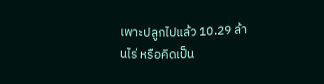เพาะปลูกไปแล้ว 10.29 ล้านไร่ หรือคิดเป็น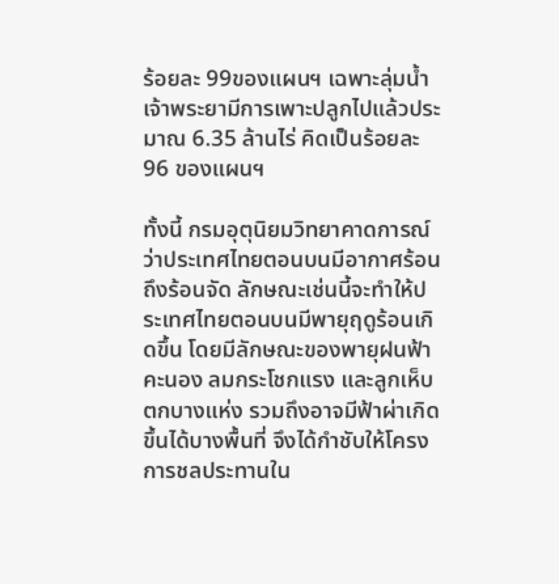ร้อยละ 99ของแผนฯ เฉพาะลุ่มน้ำเจ้าพระยามีการเพาะปลูกไปแล้วประมาณ 6.35 ล้านไร่ คิดเป็นร้อยละ 96 ของแผนฯ

ทั้งนี้ กรมอุตุนิยมวิทยาคาดการณ์ว่าประเทศไทยตอนบนมีอากาศร้อนถึงร้อนจัด ลักษณะเช่นนี้จะทำให้ประเทศไทยตอนบนมีพายุฤดูร้อนเกิดขึ้น โดยมีลักษณะของพายุฝนฟ้าคะนอง ลมกระโชกแรง และลูกเห็บตกบางแห่ง รวมถึงอาจมีฟ้าผ่าเกิดขึ้นได้บางพื้นที่ จึงได้กำชับให้โครงการชลประทานใน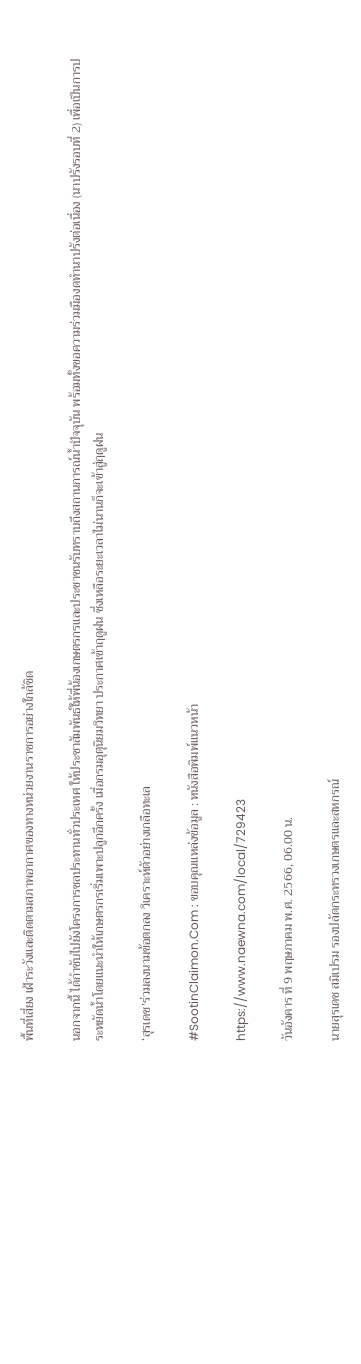พื้นที่เสี่ยง เฝ้าระวังและติดตามสภาพอากาศของทางหน่วยงานราชการอย่างใกล้ชิด

นอกจากนี้ ได้กำชับไปยังโครงการชลประทานทั่วประเทศ ให้ประชาสัมพันธ์ให้พี่น้องเกษตรกรและประชาชนรับทราบถึงสถานการณ์น้ำปัจจุบัน พร้อมทั้งขอความร่วมมืองดทำนาปรังต่อเนื่อง (นาปรังรอบที่ 2) เพื่อเป็นการประหยัดน้ำโดยแนะนำให้เกษตรกรเริ่มเพาะปลูกอีกครั้ง เมื่อกรมอุตุนิยมวิทยา ประกาศเข้าฤดูฝน ซึ่งเหลือระยะเวลาไม่นานก็จะเข้าสู่ฤดูฝน

‘สุรเดช’ร่วมลงนามข้อตกลง วิเคราะห์ตัวอย่างเกลือทะเล

#SootinClaimon.Com : ขอบคุณแหล่งข้อมูล : หนังสือพิมพ์แนวหน้า

https://www.naewna.com/local/729423

วันอังคาร ที่ 9 พฤษภาคม พ.ศ. 2566, 06.00 น.

นายสุรเดช สมิเปรม รองปลัดกระทรวงเกษตรและสหกรณ์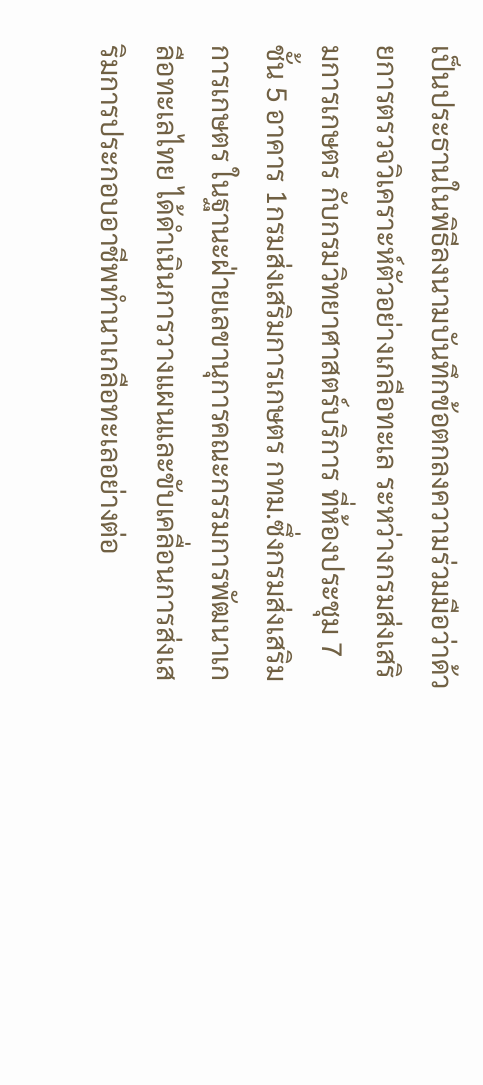เป็นประธานในพิธีลงนามบันทึกข้อตกลงความร่วมมือว่าด้วยการตรวจวิเคราะห์ตัวอย่างเกลือทะเล ระหว่างกรมส่งเสริมการเกษตร กับกรมวิทยาศาสตร์บริการ ที่ห้องประชุม 7 ชั้น 5 อาคาร 1กรมส่งเสริมการเกษตร กทม.ซึ่งกรมส่งเสริมการเกษตร ในฐานะฝ่ายเลขานุการคณะกรรมการพัฒนาเกลือทะเลไทย ได้ดำเนินการวางแผนและขับเคลื่อนการส่งเสริมการประกอบอาชีพทำนาเกลือทะเลอย่างต่อ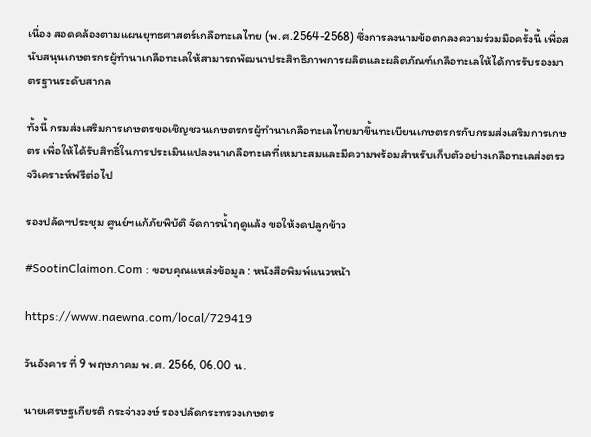เนื่อง สอดคล้องตามแผนยุทธศาสตร์เกลือทะเลไทย (พ.ศ.2564-2568) ซึ่งการลงนามข้อตกลงความร่วมมือครั้งนี้ เพื่อสนับสนุนเกษตรกรผู้ทำนาเกลือทะเลให้สามารถพัฒนาประสิทธิภาพการผลิตและผลิตภัณฑ์เกลือทะเลให้ได้การรับรองมาตรฐานระดับสากล

ทั้งนี้ กรมส่งเสริมการเกษตรขอเชิญชวนเกษตรกรผู้ทำนาเกลือทะเลไทยมาขึ้นทะเบียนเกษตรกรกับกรมส่งเสริมการเกษตร เพื่อให้ได้รับสิทธิ์ในการประเมินแปลงนาเกลือทะเลที่เหมาะสมและมีความพร้อมสำหรับเก็บตัวอย่างเกลือทะเลส่งตรวจวิเคราะห์ฟรีต่อไป

รองปลัดฯประชุม ศูนย์ฯแก้ภัยพิบัติ จัดการน้ำฤดูแล้ง ขอให้งดปลูกข้าว

#SootinClaimon.Com : ขอบคุณแหล่งข้อมูล : หนังสือพิมพ์แนวหน้า

https://www.naewna.com/local/729419

วันอังคาร ที่ 9 พฤษภาคม พ.ศ. 2566, 06.00 น.

นายเศรษฐเกียรติ กระจ่างวงษ์ รองปลัดกระทรวงเกษตร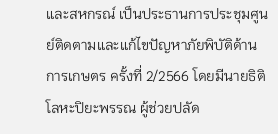และสหกรณ์ เป็นประธานการประชุมศูนย์ติดตามและแก้ไขปัญหาภัยพิบัติด้านการเกษตร ครั้งที่ 2/2566 โดยมีนายธิติ โลหะปิยะพรรณ ผู้ช่วยปลัด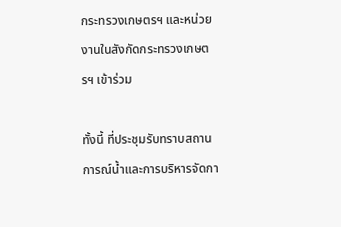กระทรวงเกษตรฯ และหน่วยงานในสังกัดกระทรวงเกษตรฯ เข้าร่วม

ทั้งนี้ ที่ประชุมรับทราบสถานการณ์น้ำและการบริหารจัดกา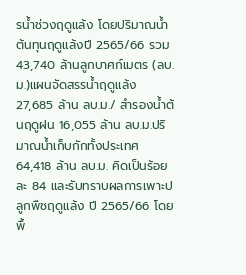รน้ำช่วงฤดูแล้ง โดยปริมาณน้ำต้นทุนฤดูแล้งปี 2565/66 รวม 43,740 ล้านลูกบาศก์เมตร (ลบ.ม.)แผนจัดสรรน้ำฤดูแล้ง 27,685 ล้าน ลบ.ม./ สำรองน้ำต้นฤดูฝน 16,055 ล้าน ลบ.ม.ปริมาณน้ำเก็บกักทั้งประเทศ 64,418 ล้าน ลบ.ม. คิดเป็นร้อยละ 84 และรับทราบผลการเพาะปลูกพืชฤดูแล้ง ปี 2565/66 โดยพื้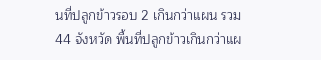นที่ปลูกข้าวรอบ 2 เกินกว่าแผน รวม 44 จังหวัด พื้นที่ปลูกข้าวเกินกว่าแผ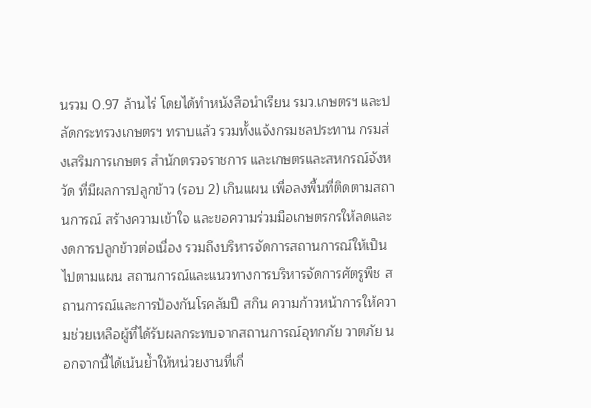นรวม 0.97 ล้านไร่ โดยได้ทำหนังสือนำเรียน รมว.เกษตรฯ และปลัดกระทรวงเกษตรฯ ทราบแล้ว รวมทั้งแจ้งกรมชลประทาน กรมส่งเสริมการเกษตร สำนักตรวจราชการ และเกษตรและสหกรณ์จังหวัด ที่มีผลการปลูกข้าว (รอบ 2) เกินแผน เพื่อลงพื้นที่ติดตามสถานการณ์ สร้างความเข้าใจ และขอความร่วมมือเกษตรกรให้ลดและงดการปลูกข้าวต่อเนื่อง รวมถึงบริหารจัดการสถานการณ์ให้เป็นไปตามแผน สถานการณ์และแนวทางการบริหารจัดการศัตรูพืช สถานการณ์และการป้องกันโรคลัมปี สกิน ความก้าวหน้าการให้ความช่วยเหลือผู้ที่ได้รับผลกระทบจากสถานการณ์อุทกภัย วาตภัย นอกจากนี้ได้เน้นย้ำให้หน่วยงานที่เกี่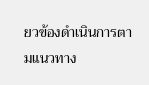ยวข้องดำเนินการตามแนวทาง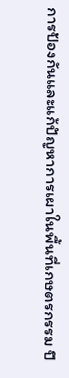การป้องกันและแก้ปัญหาการเผาในพื้นที่เกษตรกรรม ปี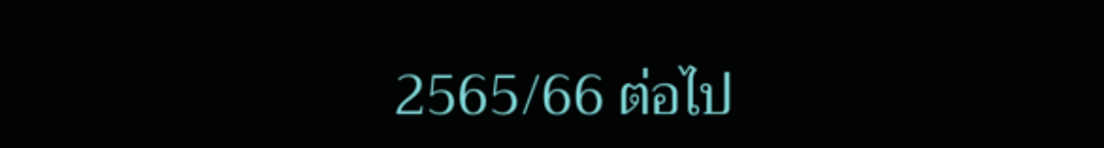2565/66 ต่อไป